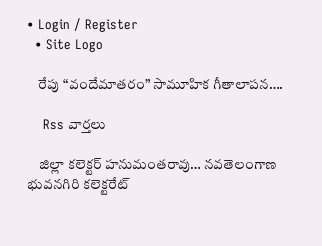• Login / Register
  • Site Logo

    రేపు “వందేమాతరం” సామూహిక గీతాలాపన….

    Rss వార్తలు

    జిల్లా కలెక్టర్ హనుమంతరావు… నవతెలంగాణ భువనగిరి కలెక్టరేట్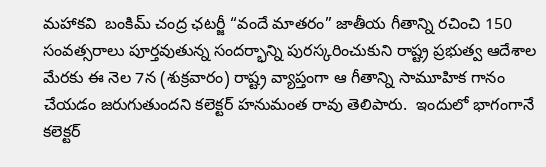మహాకవి  బంకిమ్‌ చంద్ర ఛటర్జీ “వందే మాతరం” జాతీయ గీతాన్ని రచించి 150 సంవత్సరాలు పూర్తవుతున్న సందర్భాన్ని పురస్కరించుకుని రాష్ట్ర ప్రభుత్వ ఆదేశాల మేరకు ఈ నెల 7న (శుక్రవారం) రాష్ట్ర వ్యాప్తంగా ఆ గీతాన్ని సామూహిక గానం చేయడం జరుగుతుందని కలెక్టర్ హనుమంత రావు తెలిపారు.  ఇందులో భాగంగానే కలెక్టర్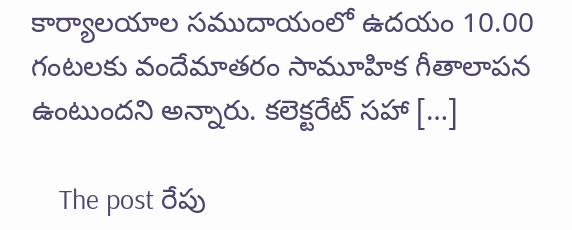కార్యాలయాల సముదాయంలో ఉదయం 10.00 గంటలకు వందేమాతరం సామూహిక గీతాలాపన ఉంటుందని అన్నారు. కలెక్టరేట్ సహా […]

    The post రేపు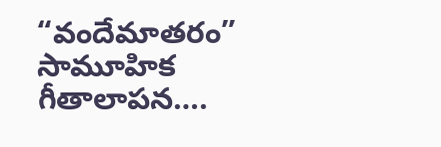“వందేమాతరం” సామూహిక గీతాలాపన….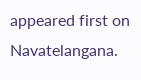appeared first on Navatelangana.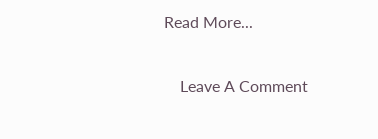Read More...

    Leave A Comment